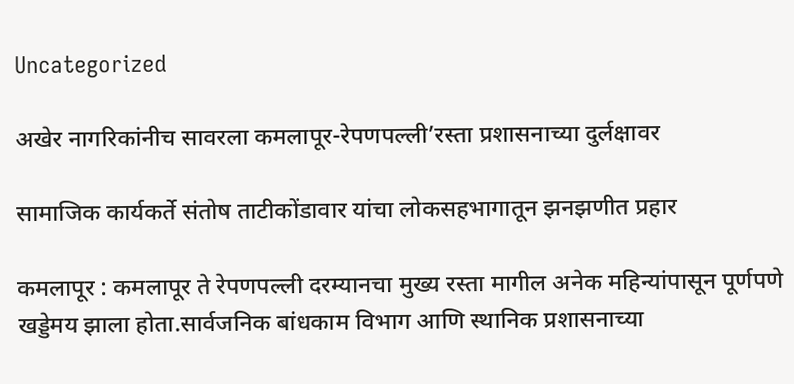Uncategorized

अखेर नागरिकांनीच सावरला कमलापूर-रेपणपल्ली’रस्ता प्रशासनाच्या दुर्लक्षावर

सामाजिक कार्यकर्ते संतोष ताटीकोंडावार यांचा लोकसहभागातून झनझणीत प्रहार

कमलापूर : कमलापूर ते रेपणपल्ली दरम्यानचा मुख्य रस्ता मागील अनेक महिन्यांपासून पूर्णपणे खड्डेमय झाला होता.सार्वजनिक बांधकाम विभाग आणि स्थानिक प्रशासनाच्या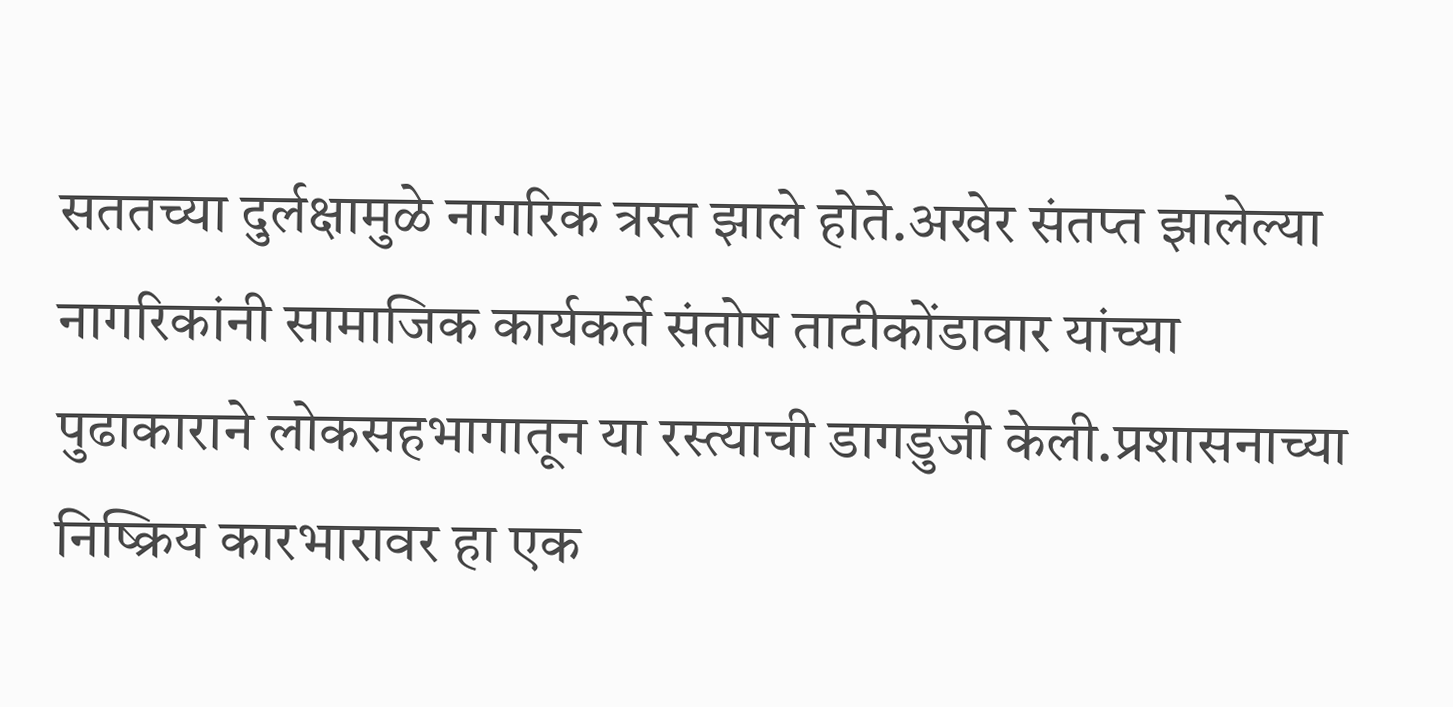सततच्या दुर्लक्षामुळे नागरिक त्रस्त झाले होते.अखेर संतप्त झालेल्या नागरिकांनी सामाजिक कार्यकर्ते संतोष ताटीकोंडावार यांच्या पुढाकाराने लोकसहभागातून या रस्त्याची डागडुजी केली.प्रशासनाच्या निष्क्रिय कारभारावर हा एक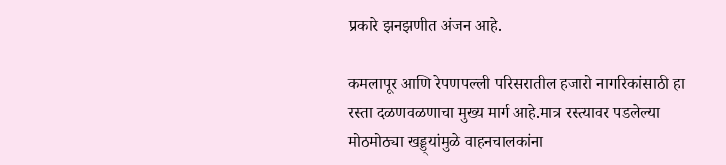प्रकारे झनझणीत अंजन आहे.

कमलापूर आणि रेपणपल्ली परिसरातील हजारो नागरिकांसाठी हा रस्ता दळणवळणाचा मुख्य मार्ग आहे.मात्र रस्त्यावर पडलेल्या मोठमोठ्या खड्ड्यांमुळे वाहनचालकांना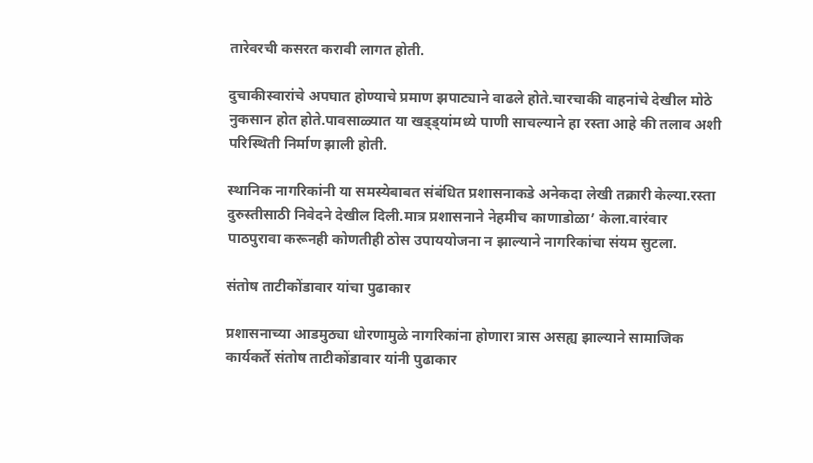तारेवरची कसरत करावी लागत होती.

दुचाकीस्वारांचे अपघात होण्याचे प्रमाण झपाट्याने वाढले होते.चारचाकी वाहनांचे देखील मोठे नुकसान होत होते.पावसाळ्यात या खड्ड्यांमध्ये पाणी साचल्याने हा रस्ता आहे की तलाव अशी परिस्थिती निर्माण झाली होती.

स्थानिक नागरिकांनी या समस्येबाबत संबंधित प्रशासनाकडे अनेकदा लेखी तक्रारी केल्या.रस्ता दुरुस्तीसाठी निवेदने देखील दिली.मात्र प्रशासनाने नेहमीच काणाडोळा’ केला.वारंवार पाठपुरावा करूनही कोणतीही ठोस उपाययोजना न झाल्याने नागरिकांचा संयम सुटला.

संतोष ताटीकोंडावार यांचा पुढाकार

प्रशासनाच्या आडमुठ्या धोरणामुळे नागरिकांना होणारा त्रास असह्य झाल्याने सामाजिक कार्यकर्ते संतोष ताटीकोंडावार यांनी पुढाकार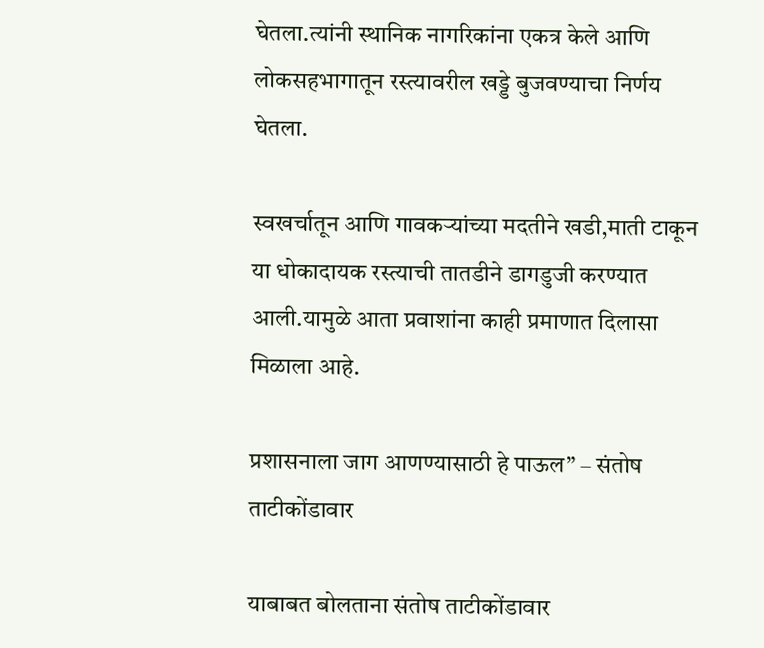घेतला.त्यांनी स्थानिक नागरिकांना एकत्र केले आणि लोकसहभागातून रस्त्यावरील खड्डे बुजवण्याचा निर्णय घेतला.

स्वखर्चातून आणि गावकऱ्यांच्या मदतीने खडी,माती टाकून या धोकादायक रस्त्याची तातडीने डागडुजी करण्यात आली.यामुळे आता प्रवाशांना काही प्रमाणात दिलासा मिळाला आहे.

प्रशासनाला जाग आणण्यासाठी हे पाऊल” – संतोष ताटीकोंडावार

याबाबत बोलताना संतोष ताटीकोंडावार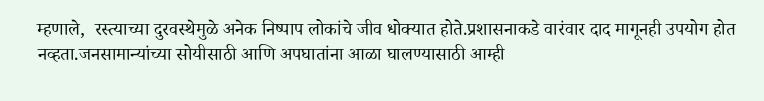म्हणाले,  रस्त्याच्या दुरवस्थेमुळे अनेक निष्पाप लोकांचे जीव धोक्यात होते.प्रशासनाकडे वारंवार दाद मागूनही उपयोग होत नव्हता.जनसामान्यांच्या सोयीसाठी आणि अपघातांना आळा घालण्यासाठी आम्ही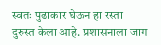स्वतः पुढाकार घेऊन हा रस्ता दुरुस्त केला आहे. प्रशासनाला जाग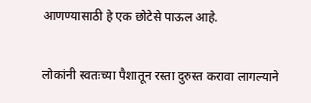आणण्यासाठी हे एक छोटेसे पाऊल आहे.

लोकांनी स्वतःच्या पैशातून रस्ता दुरुस्त करावा लागल्याने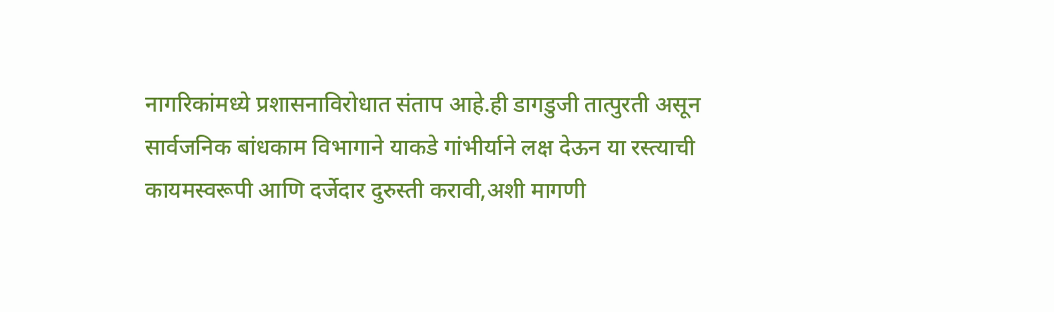नागरिकांमध्ये प्रशासनाविरोधात संताप आहे.ही डागडुजी तात्पुरती असून सार्वजनिक बांधकाम विभागाने याकडे गांभीर्याने लक्ष देऊन या रस्त्याची कायमस्वरूपी आणि दर्जेदार दुरुस्ती करावी,अशी मागणी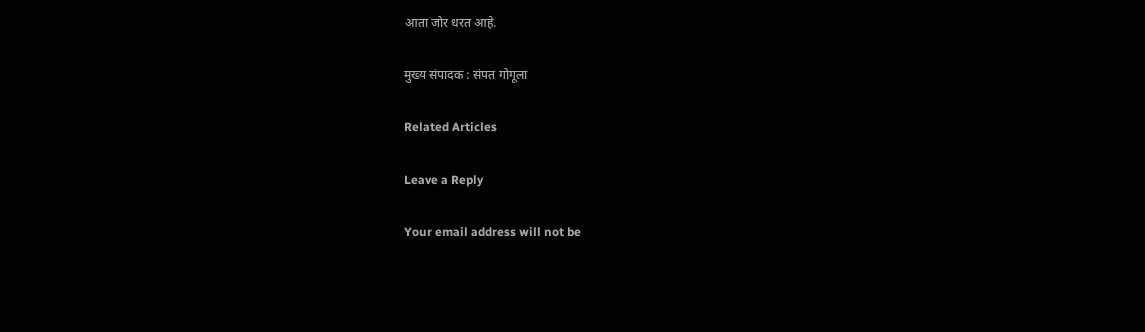आता जोर धरत आहे.

मुख्य संपादक : संपत गोगूला

Related Articles

Leave a Reply

Your email address will not be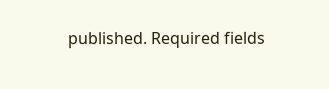published. Required fields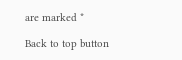are marked *

Back to top button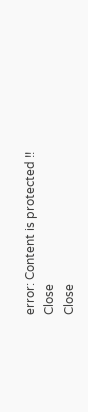error: Content is protected !!
Close
Close